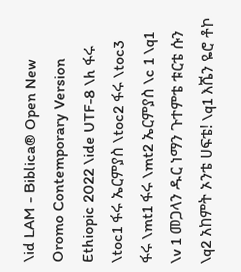\id LAM - Biblica® Open New Oromo Contemporary Version Ethiopic 2022 \ide UTF-8 \h ፋሩ \toc1 ፋሩ ኤርምያስ \toc2 ፋሩ \toc3 ፋሩ \mt1 ፋሩ \mt2 ኤርምያስ \c 1 \q1 \v 1 መጋላን ዱር ነማን ጉተምቴ ቱርቴ ሱን \q2 አከምት ኦንቴ ሀፍቴ! \q1 እሼን ዬሮ ቶኮ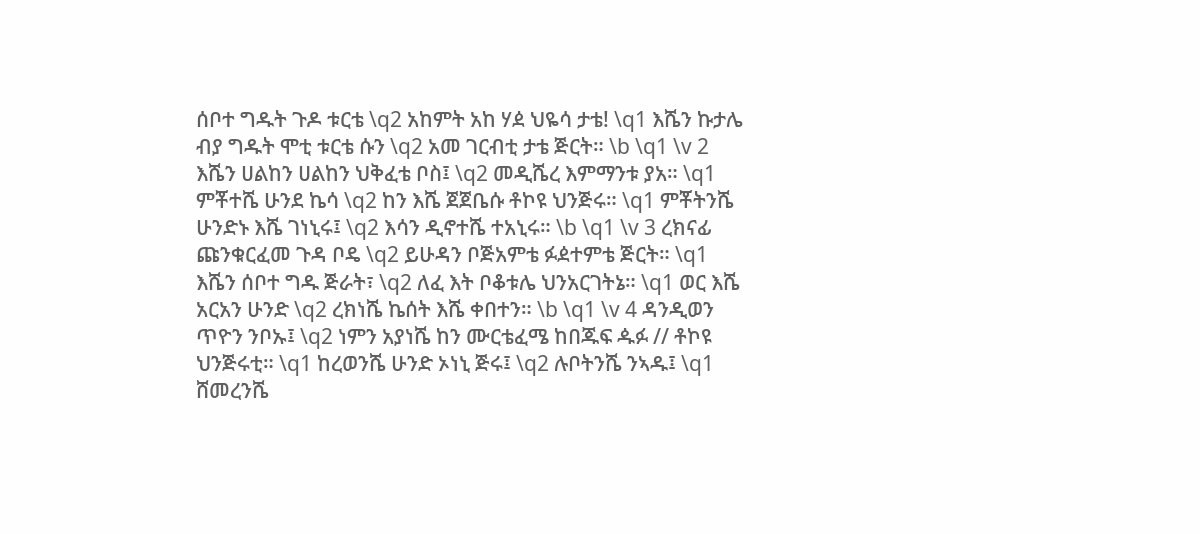ሰቦተ ግዱት ጉዶ ቱርቴ \q2 አከምት አከ ሃዸ ህዬሳ ታቴ! \q1 እሼን ኩታሌ ብያ ግዱት ሞቲ ቱርቴ ሱን \q2 አመ ገርብቲ ታቴ ጅርት። \b \q1 \v 2 እሼን ሀልከን ሀልከን ህቅፈቴ ቦስ፤ \q2 መዲሼረ እምማንቱ ያአ። \q1 ምቾተሼ ሁንደ ኬሳ \q2 ከን እሼ ጀጀቤሱ ቶኮዩ ህንጅሩ። \q1 ምቾትንሼ ሁንድኑ እሼ ገነኒሩ፤ \q2 እሳን ዲኖተሼ ተአኒሩ። \b \q1 \v 3 ረክናፊ ጩንቁርፈመ ጉዳ ቦዴ \q2 ይሁዳን ቦጅአምቴ ፉዸተምቴ ጅርት። \q1 እሼን ሰቦተ ግዱ ጅራት፣ \q2 ለፈ እት ቦቆቱሌ ህንአርገትኔ። \q1 ወር እሼ አርአን ሁንድ \q2 ረክነሼ ኬሰት እሼ ቀበተን። \b \q1 \v 4 ዳንዲወን ጥዮን ንቦኡ፤ \q2 ነምን አያነሼ ከን ሙርቴፈሜ ከበጁፍ ዹፉ // ቶኮዩ ህንጅሩቲ። \q1 ከረወንሼ ሁንድ ኦነኒ ጅሩ፤ \q2 ሉቦትንሼ ንኣዱ፤ \q1 ሸመረንሼ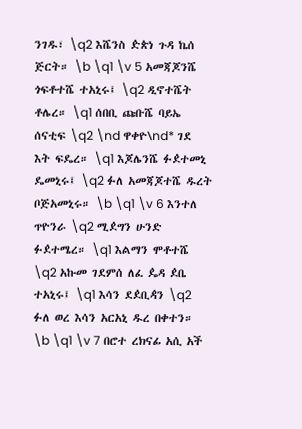ንገዱ፣ \q2 እሼንስ ዽጵነ ጉዳ ኬሰ ጅርት። \b \q1 \v 5 አመጃጆንሼ ጎፍቶተሼ ተአኒሩ፤ \q2 ዲኖተሼት ቶሌረ። \q1 ሰበቢ ጩቡሼ ባይኤ ሰናቲፍ \q2 \nd ዋቀዮ\nd* ገደ እት ፍዴረ። \q1 እጆሌንሼ ፉዸተመኒ ዴመኒሩ፤ \q2 ፉለ አመጃጆተሼ ዱረት ቦጅአመኒሩ። \b \q1 \v 6 እንተለ ጥዮንራ \q2 ሚዸግን ሁንድ ፉዸተሜረ። \q1 እልማን ሞቶተሼ \q2 አኩመ ገደምሰ ለፈ ዼዳ ዸቤ ተአኒሩ፤ \q1 እሳን ደዸቢዻን \q2 ፉለ ወረ እሳን አርአኒ ዱረ በቀተን። \b \q1 \v 7 በሮተ ረክናፊ አሲ አች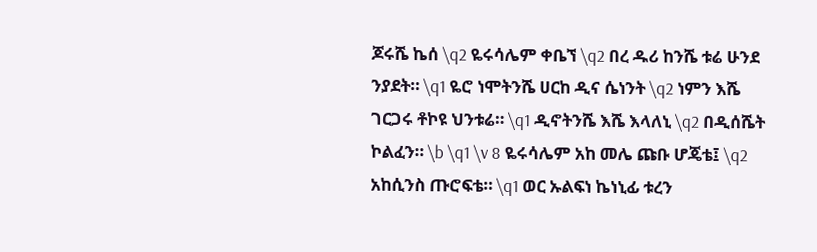ጆሩሼ ኬሰ \q2 ዬሩሳሌም ቀቤኘ \q2 በረ ዱሪ ከንሼ ቱሬ ሁንደ ንያደት። \q1 ዬሮ ነሞትንሼ ሀርከ ዲና ሴነንት \q2 ነምን እሼ ገርጋሩ ቶኮዩ ህንቱሬ። \q1 ዲኖትንሼ እሼ እላለኒ \q2 በዲሰሼት ኮልፈን። \b \q1 \v 8 ዬሩሳሌም አከ መሌ ጩቡ ሆጄቴ፤ \q2 አከሲንስ ጡሮፍቴ። \q1 ወር ኡልፍነ ኬነኒፊ ቱረን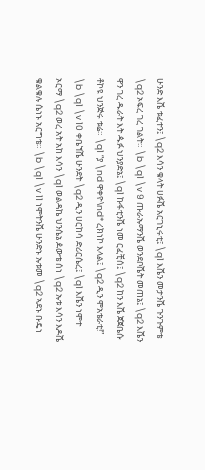ሁንድ እሼ ቱፈተን፤ \q2 እሳን ቁላት ሀፉሼ አርገኒሩቲ፤ \q1 እሼን መታንሼ ጉንጉምቴ \q2 ኦፍረ ገረ ገልት። \b \q1 \v 9 ጡራኡማንሼ ወንደቦሼት መጠኔ፤ \q2 እሼን ዋን ገረ ዱራት እት ዹፉ ህንያድኔ፤ \q1 ኩፋቲንሼ ነመ ርፈቺሰ፤ \q2 ከን እሼ ጀጀቤሱ ቶኮዩ ህንጅሩ ቱሬ። \q1 “ያ \nd ዋቀዮ\nd* ረክነኮ እላል፤ \q2 ዲን ሞአቴራቲ!” \b \q1 \v 10 ቀቤኘሼ ሁንደት \q2 ዲን ሀርከሳ ድሪርሴረ፤ \q1 እሼን ነሞተ ኦርማ \q2 ወረ አት አከ እሳን \q1 ወልዳኬ ህንሴኔ ዾውቴ ሰነ \q2 ኡቱ እሳን እዶሼ ቁልቁሉ ሴነኑ አርግቴ። \b \q1 \v 11 ነሞትንሼ ሁንድኑ ኡቱመ \q2 ኣደኑ ቡዴነ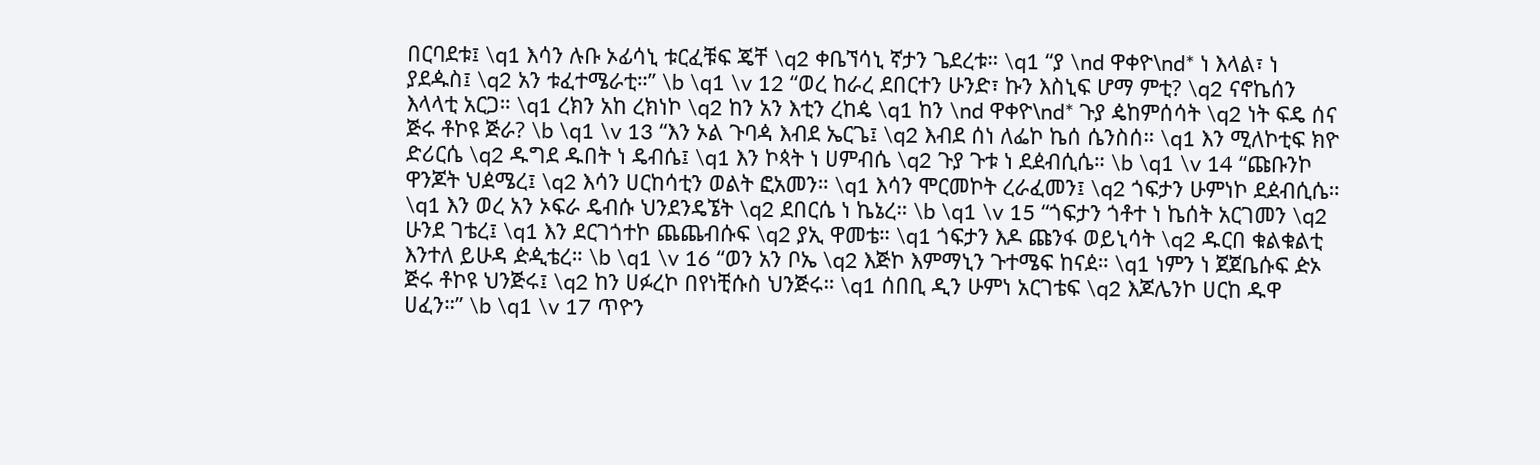በርባደቱ፤ \q1 እሳን ሉቡ ኦፊሳኒ ቱርፈቹፍ ጄቸ \q2 ቀቤኘሳኒ ኛታን ጌደረቱ። \q1 “ያ \nd ዋቀዮ\nd* ነ እላል፣ ነ ያደዹስ፤ \q2 አን ቱፈተሜራቲ።” \b \q1 \v 12 “ወረ ከራረ ደበርተን ሁንድ፣ ኩን እስኒፍ ሆማ ምቲ? \q2 ናኖኬሰን እላላቲ አርጋ። \q1 ረክን አከ ረክነኮ \q2 ከን አን እቲን ረከዼ \q1 ከን \nd ዋቀዮ\nd* ጉያ ዼከምሰሳት \q2 ነት ፍዴ ሰና ጅሩ ቶኮዩ ጅራ? \b \q1 \v 13 “እን ኦል ጉባዻ እብደ ኤርጌ፤ \q2 እብደ ሰነ ለፌኮ ኬሰ ሴንስሰ። \q1 እን ሚለኮቲፍ ክዮ ድሪርሴ \q2 ዱግደ ዱበት ነ ዴብሴ፤ \q1 እን ኮጳት ነ ሀምብሴ \q2 ጉያ ጉቱ ነ ደዸብሲሴ። \b \q1 \v 14 “ጩቡንኮ ዋንጆት ህዸሜረ፤ \q2 እሳን ሀርከሳቲን ወልት ፎአመን። \q1 እሳን ሞርመኮት ረራፈመን፤ \q2 ጎፍታን ሁምነኮ ደዸብሲሴ። \q1 እን ወረ አን ኦፍራ ዴብሱ ህንደንዴኜት \q2 ደበርሴ ነ ኬኔረ። \b \q1 \v 15 “ጎፍታን ጎቶተ ነ ኬሰት አርገመን \q2 ሁንደ ገቴረ፤ \q1 እን ደርገጎተኮ ጨጨብሱፍ \q2 ያኢ ዋመቴ። \q1 ጎፍታን እዶ ጩንፋ ወይኒሳት \q2 ዱርበ ቁልቁልቲ እንተለ ይሁዳ ዽዺቴረ። \b \q1 \v 16 “ወን አን ቦኤ \q2 እጅኮ እምማኒን ጉተሜፍ ከናዸ። \q1 ነምን ነ ጀጀቤሱፍ ዽኦ ጅሩ ቶኮዩ ህንጅሩ፤ \q2 ከን ሀፉረኮ በየነቺሱስ ህንጅሩ። \q1 ሰበቢ ዲን ሁምነ አርገቴፍ \q2 እጆሌንኮ ሀርከ ዱዋ ሀፈን።” \b \q1 \v 17 ጥዮን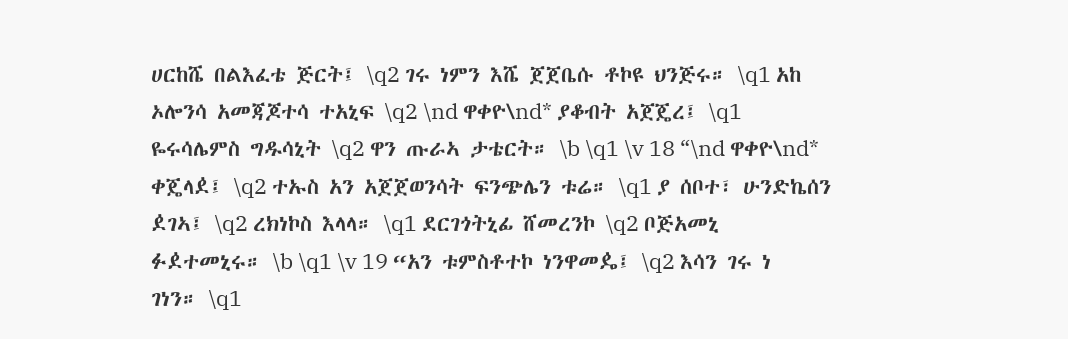ሀርከሼ በልእፈቴ ጅርት፤ \q2 ገሩ ነምን እሼ ጀጀቤሱ ቶኮዩ ህንጅሩ። \q1 አከ ኦሎንሳ አመጃጆተሳ ተአኒፍ \q2 \nd ዋቀዮ\nd* ያቆብት አጀጄረ፤ \q1 ዬሩሳሌምስ ግዱሳኒት \q2 ዋን ጡራኣ ታቴርት። \b \q1 \v 18 “\nd ዋቀዮ\nd* ቀጄላዸ፤ \q2 ተኡስ አን አጀጀወንሳት ፍንጭሌን ቱሬ። \q1 ያ ሰቦተ፣ ሁንድኬሰን ዸገኣ፤ \q2 ረክነኮስ እላላ። \q1 ደርገጎትኒፊ ሸመረንኮ \q2 ቦጅአመኒ ፉዸተመኒሩ። \b \q1 \v 19 “አን ቱምስቶተኮ ነንዋመዼ፤ \q2 እሳን ገሩ ነ ገነን። \q1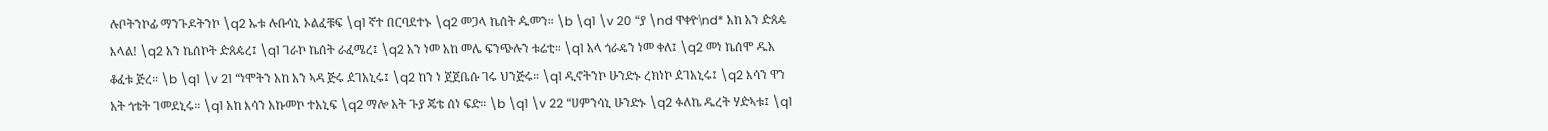ሉቦትንኮፊ ማንጉዶትንኮ \q2 ኡቱ ሉቡሳኒ ኦልፈቹፍ \q1 ኛተ በርባደተኑ \q2 መጋላ ኬሰት ዹመን። \b \q1 \v 20 “ያ \nd ዋቀዮ\nd* አከ አን ዽጰዼ እላል! \q2 አን ኬሰኮት ዽጰዼረ፤ \q1 ገራኮ ኬሰት ራፈሜረ፤ \q2 አን ነመ አከ መሌ ፍንጭሉን ቱሬቲ። \q1 አላ ጎራዴን ነመ ቀለ፤ \q2 መነ ኬሰሞ ዱአ ቆፈቱ ጅረ። \b \q1 \v 21 “ነሞትን አከ አን ኣዳ ጅሩ ዸገአኒሩ፤ \q2 ከን ነ ጀጀቤሱ ገሩ ህንጅሩ። \q1 ዲኖትንኮ ሁንድኑ ረክነኮ ዸገአኒሩ፤ \q2 እሳን ዋን አት ጎቴት ገመደኒሩ። \q1 አከ እሳን አኩመኮ ተአኒፍ \q2 ማሎ አት ጉያ ጄቴ ሰነ ፍድ። \b \q1 \v 22 “ሀምንሳኒ ሁንድኑ \q2 ፉለኬ ዱረት ሃዽኣቱ፤ \q1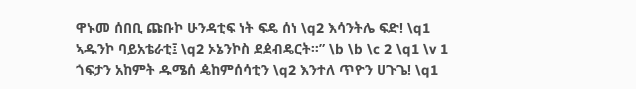ዋኑመ ሰበቢ ጩቡኮ ሁንዳቲፍ ነት ፍዴ ሰነ \q2 እሳንትሌ ፍድ! \q1 ኣዱንኮ ባይአቴራቲ፤ \q2 ኦኔንኮስ ደዸብዴርት።” \b \b \c 2 \q1 \v 1 ጎፍታን አከምት ዱሜሰ ዼከምሰሳቲን \q2 እንተለ ጥዮን ሀጉጌ! \q1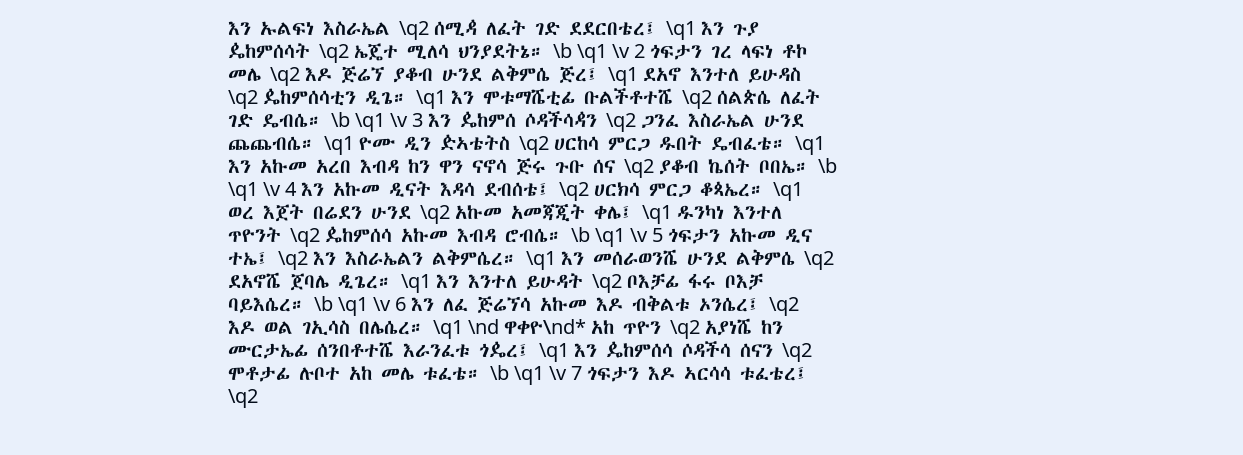እን ኡልፍነ እስራኤል \q2 ሰሚዻ ለፈት ገድ ደደርበቴረ፤ \q1 እን ጉያ ዼከምሰሳት \q2 ኤጄተ ሚለሳ ህንያደትኔ። \b \q1 \v 2 ጎፍታን ገረ ላፍነ ቶኮ መሌ \q2 እዶ ጅሬኘ ያቆብ ሁንደ ልቅምሴ ጅረ፤ \q1 ደአኖ እንተለ ይሁዳስ \q2 ዼከምሰሳቲን ዲጌ። \q1 እን ሞቱማሼቲፊ ቡልችቶተሼ \q2 ሰልጵሴ ለፈት ገድ ዴብሴ። \b \q1 \v 3 እን ዼከምሰ ሶዳችሳዻን \q2 ጋንፈ እስራኤል ሁንደ ጨጨብሴ። \q1 ዮሙ ዲን ዽኣቴትስ \q2 ሀርከሳ ምርጋ ዱበት ዴብፈቴ። \q1 እን አኩመ አረበ እብዳ ከን ዋን ናኖሳ ጅሩ ጉቡ ሰና \q2 ያቆብ ኬሰት ቦበኤ። \b \q1 \v 4 እን አኩመ ዲናት እዳሳ ደብሰቴ፤ \q2 ሀርክሳ ምርጋ ቆጳኤረ። \q1 ወረ እጀት በሬደን ሁንደ \q2 አኩመ አመጃጂት ቀሌ፤ \q1 ዱንካነ እንተለ ጥዮንት \q2 ዼከምሰሳ አኩመ እብዳ ሮብሴ። \b \q1 \v 5 ጎፍታን አኩመ ዲና ተኤ፤ \q2 እን እስራኤልን ልቅምሴረ። \q1 እን መሰራወንሼ ሁንደ ልቅምሴ \q2 ደአኖሼ ጀባሌ ዲጌረ። \q1 እን እንተለ ይሁዳት \q2 ቦእቻፊ ፋሩ ቦእቻ ባይእሴረ። \b \q1 \v 6 እን ለፈ ጅሬኘሳ አኩመ እዶ ብቅልቱ ኦንሴረ፤ \q2 እዶ ወል ገኢሳስ በሌሴረ። \q1 \nd ዋቀዮ\nd* አከ ጥዮን \q2 አያነሼ ከን ሙርታኤፊ ሰንበቶተሼ እራንፈቱ ጎዼረ፤ \q1 እን ዼከምሰሳ ሶዳችሳ ሰናን \q2 ሞቶታፊ ሉቦተ አከ መሌ ቱፈቴ። \b \q1 \v 7 ጎፍታን እዶ ኣርሳሳ ቱፈቴረ፤ \q2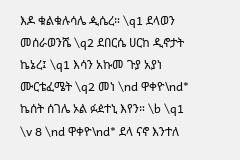እዶ ቁልቁሉሳሌ ዺሴረ። \q1 ደላወን መሰራወንሼ \q2 ደበርሴ ሀርከ ዲኖታት ኬኔረ፤ \q1 እሳን አኩመ ጉያ አያነ ሙርቴፈሜት \q2 መነ \nd ዋቀዮ\nd* ኬሰት ሰገሌ ኦል ፉዸተኒ እየን። \b \q1 \v 8 \nd ዋቀዮ\nd* ደላ ናኖ እንተለ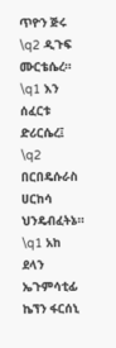ጥዮን ጅሩ \q2 ዲጉፍ ሙርቴሴረ። \q1 እን ሰፈርቱ ድሪርሴረ፤ \q2 በርበዴሱራስ ሀርከሳ ህንዴብፈትኔ። \q1 አከ ደላን ኤጉምሳቲፊ ኬኘን ፋርሰኒ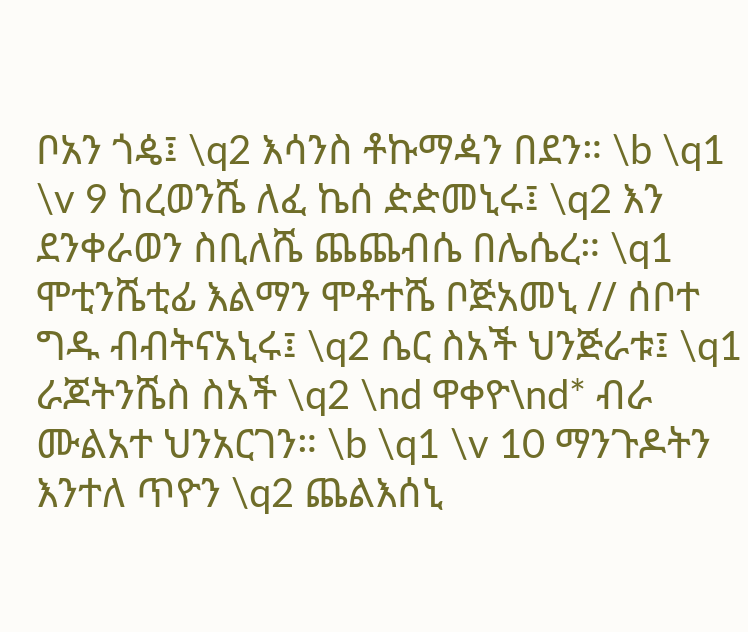ቦአን ጎዼ፤ \q2 እሳንስ ቶኩማዻን በደን። \b \q1 \v 9 ከረወንሼ ለፈ ኬሰ ዽዽመኒሩ፤ \q2 እን ደንቀራወን ስቢለሼ ጨጨብሴ በሌሴረ። \q1 ሞቲንሼቲፊ እልማን ሞቶተሼ ቦጅአመኒ // ሰቦተ ግዱ ብብትናአኒሩ፤ \q2 ሴር ስአች ህንጅራቱ፤ \q1 ራጆትንሼስ ስአች \q2 \nd ዋቀዮ\nd* ብራ ሙልአተ ህንአርገን። \b \q1 \v 10 ማንጉዶትን እንተለ ጥዮን \q2 ጨልእሰኒ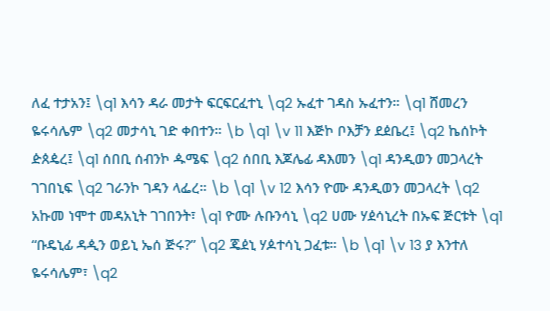ለፈ ተታአን፤ \q1 እሳን ዳራ መታት ፍርፍርፈተኒ \q2 ኡፈተ ገዳስ ኡፈተን። \q1 ሸመረን ዬሩሳሌም \q2 መታሳኒ ገድ ቀበተን። \b \q1 \v 11 እጅኮ ቦእቻን ደዸቤረ፤ \q2 ኬሰኮት ዽጰዼረ፤ \q1 ሰበቢ ሰብንኮ ዹሜፍ \q2 ሰበቢ እጆሌፊ ዳእመን \q1 ዳንዲወን መጋላረት ገገበኒፍ \q2 ገራንኮ ገዳን ላፌረ። \b \q1 \v 12 እሳን ዮሙ ዳንዲወን መጋላረት \q2 አኩመ ነሞተ መዳአኒት ገገበንት፣ \q1 ዮሙ ሉቡንሳኒ \q2 ሀሙ ሃዸሳኒረት በኡፍ ጅርቱት \q1 “ቡዴኒፊ ዳዺን ወይኒ ኤሰ ጅሩ?” \q2 ጄዸኒ ሃዾተሳኒ ጋፈቱ። \b \q1 \v 13 ያ እንተለ ዬሩሳሌም፣ \q2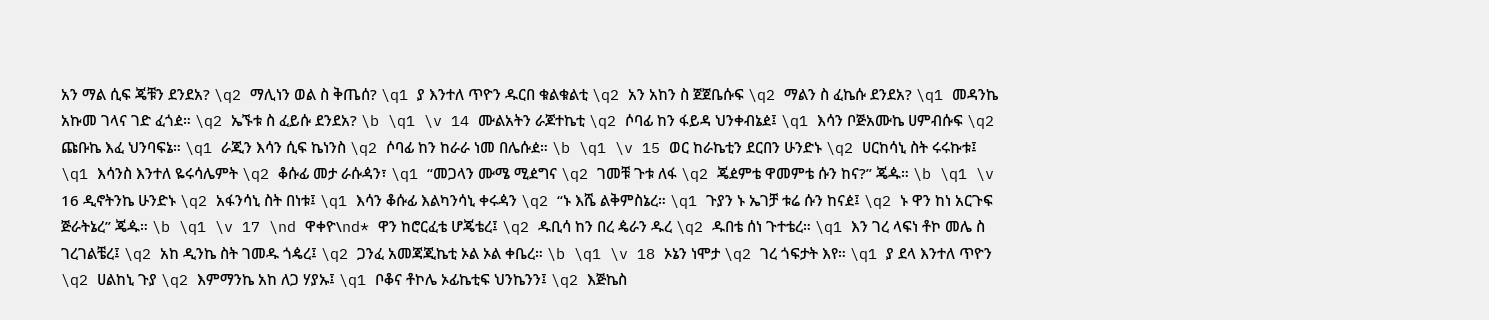አን ማል ሲፍ ጄቹን ደንደአ? \q2 ማሊነን ወል ስ ቅጤሰ? \q1 ያ እንተለ ጥዮን ዱርበ ቁልቁልቲ \q2 አን አከን ስ ጀጀቤሱፍ \q2 ማልን ስ ፈኬሱ ደንደአ? \q1 መዳንኬ አኩመ ገላና ገድ ፈጎዸ። \q2 ኤኙቱ ስ ፈይሱ ደንደአ? \b \q1 \v 14 ሙልአትን ራጆተኬቲ \q2 ሶባፊ ከን ፋይዳ ህንቀብኔዸ፤ \q1 እሳን ቦጅአሙኬ ሀምብሱፍ \q2 ጩቡኬ እፈ ህንባፍኔ። \q1 ራጂን እሳን ሲፍ ኬነንስ \q2 ሶባፊ ከን ከራራ ነመ በሌሱዸ። \b \q1 \v 15 ወር ከራኬቲን ደርበን ሁንድኑ \q2 ሀርከሳኒ ስት ሩሩኩቱ፤ \q1 እሳንስ እንተለ ዬሩሳሌምት \q2 ቆሱፊ መታ ራሱዻን፣ \q1 “መጋላን ሙሜ ሚዸግና \q2 ገመቹ ጉቱ ለፋ \q2 ጄዸምቴ ዋመምቴ ሱን ከና?” ጄዹ። \b \q1 \v 16 ዲኖትንኬ ሁንድኑ \q2 አፋንሳኒ ስት በነቱ፤ \q1 እሳን ቆሱፊ እልካንሳኒ ቀሩዻን \q2 “ኑ እሼ ልቅምስኔረ። \q1 ጉያን ኑ ኤገቻ ቱሬ ሱን ከናዸ፤ \q2 ኑ ዋን ከነ አርጉፍ ጅራትኔረ” ጄዹ። \b \q1 \v 17 \nd ዋቀዮ\nd* ዋን ከሮርፈቴ ሆጄቴረ፤ \q2 ዱቢሳ ከን በረ ዼራን ዱረ \q2 ዱበቴ ሰነ ጉተቴረ። \q1 እን ገረ ላፍነ ቶኮ መሌ ስ ገረገልቼረ፤ \q2 አከ ዲንኬ ስት ገመዱ ጎዼረ፤ \q2 ጋንፈ አመጃጂኬቲ ኦል ኦል ቀቤረ። \b \q1 \v 18 ኦኔን ነሞታ \q2 ገረ ጎፍታት እየ። \q1 ያ ደላ እንተለ ጥዮን \q2 ሀልከኒ ጉያ \q2 እምማንኬ አከ ለጋ ሃያኡ፤ \q1 ቦቆና ቶኮሌ ኦፊኬቲፍ ህንኬንን፤ \q2 እጅኬስ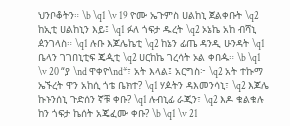ህንቦቆትን። \b \q1 \v 19 ዮሙ ኤጉምስ ሀልከኒ ጀልቀቡት \q2 ከኢቲ ሀልከኒን እይ፤ \q1 ፉለ ጎፍታ ዱረት \q2 ኦኔኬ አከ ብሻኒ ዸንገላስ። \q1 ሉቡ እጆሌኬቲ \q2 ከኔን ፊጤ ዳንዲ ሁንዳት \q1 ቤላን ገገበኒቲፍ ጄዺቲ \q2 ሀርከኬ ገረሳት ኦል ቀበዹ። \b \q1 \v 20 “ያ \nd ዋቀዮ\nd*፣ አት እላል፤ አርግስ፦ \q2 አት ተኩማ ኤኙረት ዋን አከሲ ጎቴ ቤክተ? \q1 ሃዾትን ዳእመንሳኒ፣ \q2 እጆሌ ኩኑንሰኒ ጉድሰን ኛቹ ቀቡ? \q1 ሉብኒፊ ራጂን፣ \q2 እዶ ቁልቁሉ ከን ጎፍታ ኬሰት አጄፈሙ ቀቡ? \b \q1 \v 21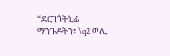“ደርገጎትኒፊ ማንጉዶትን፣ \q2 ወሊ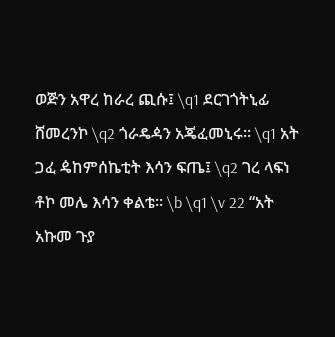ወጅን አዋረ ከራረ ጪሱ፤ \q1 ደርገጎትኒፊ ሸመረንኮ \q2 ጎራዴዻን አጄፈመኒሩ። \q1 አት ጋፈ ዼከምሰኬቲት እሳን ፍጤ፤ \q2 ገረ ላፍነ ቶኮ መሌ እሳን ቀልቴ። \b \q1 \v 22 “አት አኩመ ጉያ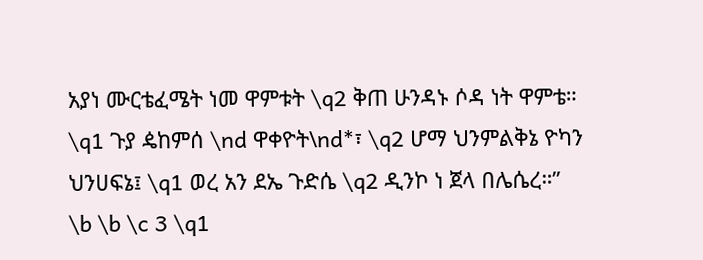አያነ ሙርቴፈሜት ነመ ዋምቱት \q2 ቅጠ ሁንዳኑ ሶዳ ነት ዋምቴ። \q1 ጉያ ዼከምሰ \nd ዋቀዮት\nd*፣ \q2 ሆማ ህንምልቅኔ ዮካን ህንሀፍኔ፤ \q1 ወረ አን ደኤ ጉድሴ \q2 ዲንኮ ነ ጀላ በሌሴረ።” \b \b \c 3 \q1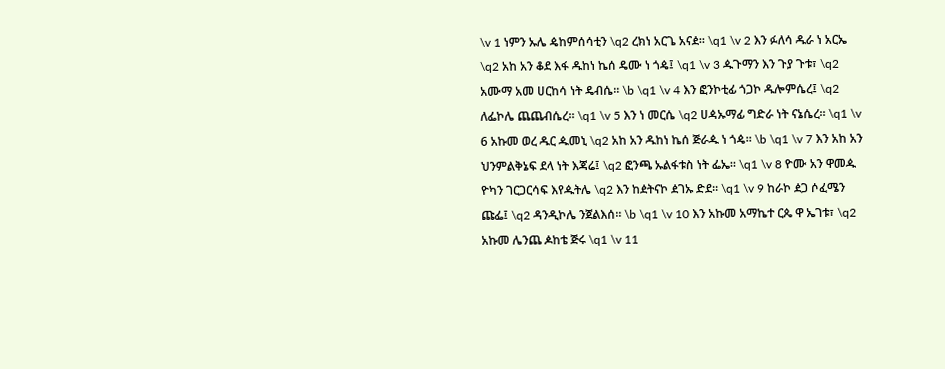\v 1 ነምን ኡሌ ዼከምሰሳቲን \q2 ረክነ አርጌ አናዸ። \q1 \v 2 እን ፉለሳ ዱራ ነ አርኤ \q2 አከ አን ቆደ እፋ ዱከነ ኬሰ ዴሙ ነ ጎዼ፤ \q1 \v 3 ዹጉማን እን ጉያ ጉቱ፣ \q2 አሙማ አመ ሀርከሳ ነት ዴብሴ። \b \q1 \v 4 እን ፎንኮቲፊ ጎጋኮ ዱሎምሴረ፤ \q2 ለፌኮሌ ጨጨብሴረ። \q1 \v 5 እን ነ መርሴ \q2 ሀዻኡማፊ ግድራ ነት ናኔሴረ። \q1 \v 6 አኩመ ወረ ዱር ዹመኒ \q2 አከ አን ዱከነ ኬሰ ጅራዹ ነ ጎዼ። \b \q1 \v 7 እን አከ አን ህንምልቅኔፍ ደላ ነት እጃሬ፤ \q2 ፎንጫ ኡልፋቱስ ነት ፌኤ። \q1 \v 8 ዮሙ አን ዋመዹ ዮካን ገርጋርሳፍ እየዹትሌ \q2 እን ከዸትናኮ ዸገኡ ድደ። \q1 \v 9 ከራኮ ዸጋ ሶፈሜን ጩፌ፤ \q2 ዳንዲኮሌ ንጀልእሰ። \b \q1 \v 10 እን አኩመ አማኬተ ርጴ ዋ ኤገቱ፣ \q2 አኩመ ሌንጨ ዾከቴ ጅሩ \q1 \v 11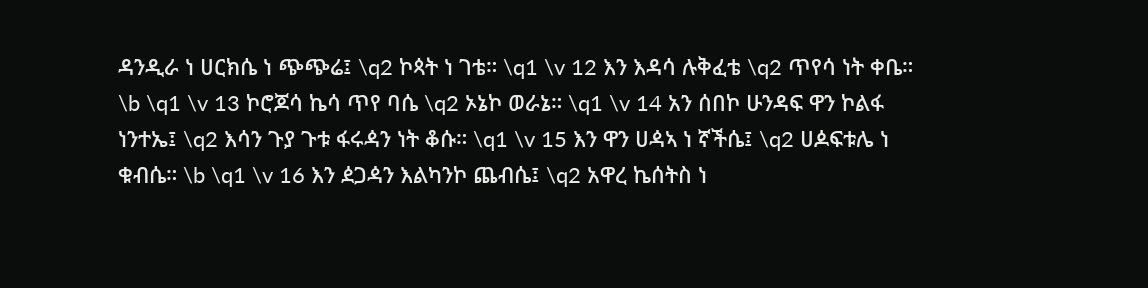ዳንዲራ ነ ሀርክሴ ነ ጭጭሬ፤ \q2 ኮጳት ነ ገቴ። \q1 \v 12 እን እዳሳ ሉቅፈቴ \q2 ጥየሳ ነት ቀቤ። \b \q1 \v 13 ኮሮጆሳ ኬሳ ጥየ ባሴ \q2 ኦኔኮ ወራኔ። \q1 \v 14 አን ሰበኮ ሁንዳፍ ዋን ኮልፋ ነንተኤ፤ \q2 እሳን ጉያ ጉቱ ፋሩዻን ነት ቆሱ። \q1 \v 15 እን ዋን ሀዻኣ ነ ኛችሴ፤ \q2 ሀዾፍቱሌ ነ ቁብሴ። \b \q1 \v 16 እን ዸጋዻን እልካንኮ ጨብሴ፤ \q2 አዋረ ኬሰትስ ነ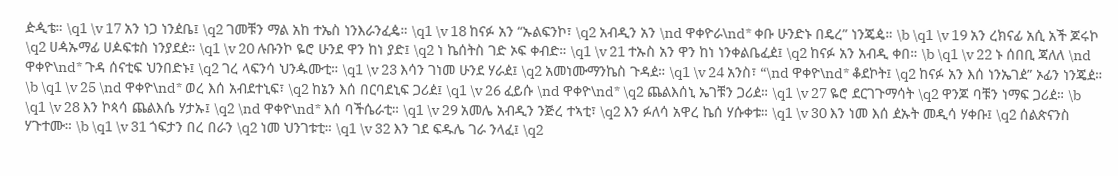ዽዺቴ። \q1 \v 17 አን ነጋ ነንዸቤ፤ \q2 ገመቹን ማል አከ ተኤስ ነንእራንፈዼ። \q1 \v 18 ከናፉ አን “ኡልፍንኮ፣ \q2 አብዲን አን \nd ዋቀዮራ\nd* ቀቡ ሁንድኑ በዴረ” ነንጄዼ። \b \q1 \v 19 አን ረክናፊ አሲ አች ጆሩኮ \q2 ሀዻኡማፊ ሀዾፍቱስ ነንያደዸ። \q1 \v 20 ሉቡንኮ ዬሮ ሁንደ ዋን ከነ ያድ፤ \q2 ነ ኬሰትስ ገድ ኦፍ ቀብድ። \q1 \v 21 ተኡስ አን ዋን ከነ ነንቀልቤፈዸ፤ \q2 ከናፉ አን አብዲ ቀበ። \b \q1 \v 22 ኑ ሰበቢ ጃለለ \nd ዋቀዮ\nd* ጉዳ ሰናቲፍ ህንበድኑ፤ \q2 ገረ ላፍንሳ ህንዹሙቲ። \q1 \v 23 እሳን ገነመ ሁንደ ሃራዸ፤ \q2 አመነሙማንኬስ ጉዳዸ። \q1 \v 24 አንስ፣ “\nd ዋቀዮ\nd* ቆደኮት፤ \q2 ከናፉ አን እሰ ነንኤገዸ” ኦፊን ነንጄዸ። \b \q1 \v 25 \nd ዋቀዮ\nd* ወረ እሰ አብደተኒፍ፣ \q2 ከኔን እሰ በርባደኒፍ ጋሪዸ፤ \q1 \v 26 ፈይሱ \nd ዋቀዮ\nd* \q2 ጨልእሰኒ ኤገቹን ጋሪዸ። \q1 \v 27 ዬሮ ደርገጉማሳት \q2 ዋንጆ ባቹን ነማፍ ጋሪዸ። \b \q1 \v 28 እን ኮጳሳ ጨልእሴ ሃታኡ፤ \q2 \nd ዋቀዮ\nd* እሰ ባችሴራቲ። \q1 \v 29 አመሌ አብዲን ንጅረ ተኣቲ፣ \q2 እን ፉለሳ አዋረ ኬሰ ሃሱቀቱ። \q1 \v 30 እን ነመ እሰ ዸኡት መዲሳ ሃቀቡ፤ \q2 ሰልጵናንስ ሃጉተሙ። \b \q1 \v 31 ጎፍታን በረ በራን \q2 ነመ ህንገቱቲ። \q1 \v 32 እን ገደ ፍዱሌ ገራ ንላፈ፤ \q2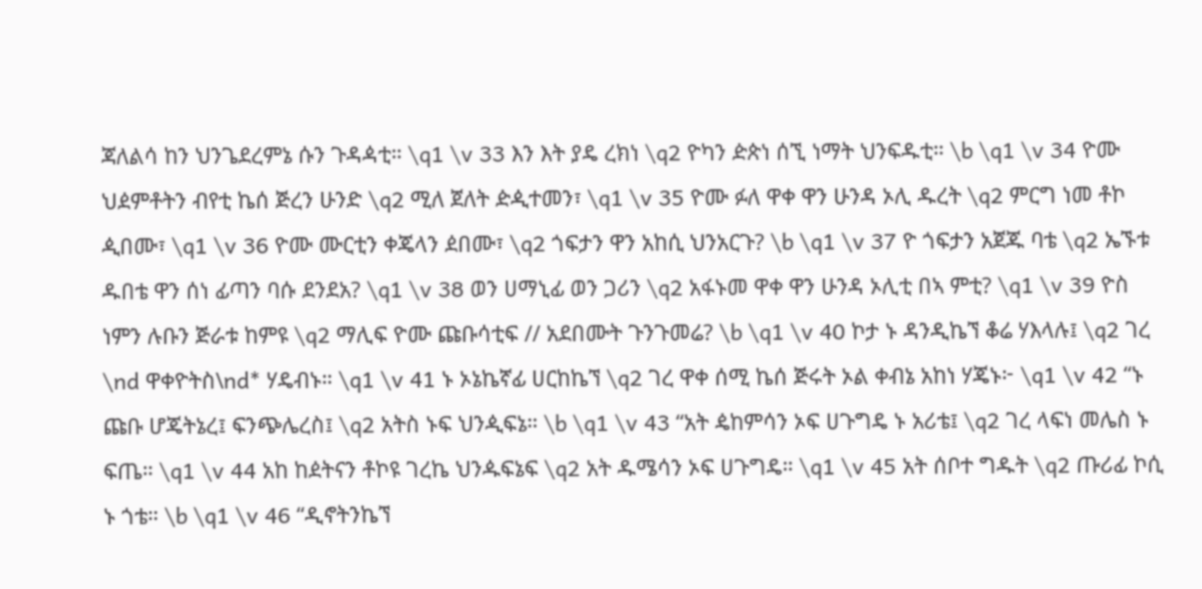ጃለልሳ ከን ህንጌደረምኔ ሱን ጉዳዻቲ። \q1 \v 33 እን እት ያዴ ረክነ \q2 ዮካን ዽጵነ ሰኚ ነማት ህንፍዱቲ። \b \q1 \v 34 ዮሙ ህዸምቶትን ብየቲ ኬሰ ጅረን ሁንድ \q2 ሚለ ጀለት ዽዺተመን፣ \q1 \v 35 ዮሙ ፉለ ዋቀ ዋን ሁንዳ ኦሊ ዱረት \q2 ምርግ ነመ ቶኮ ዺበሙ፣ \q1 \v 36 ዮሙ ሙርቲን ቀጄላን ዸበሙ፣ \q2 ጎፍታን ዋን አከሲ ህንአርጉ? \b \q1 \v 37 ዮ ጎፍታን አጀጁ ባቴ \q2 ኤኙቱ ዱበቴ ዋን ሰነ ፊጣን ባሱ ደንደአ? \q1 \v 38 ወን ሀማኒፊ ወን ጋሪን \q2 አፋኑመ ዋቀ ዋን ሁንዳ ኦሊቲ በኣ ምቲ? \q1 \v 39 ዮስ ነምን ሉቡን ጅራቱ ከምዩ \q2 ማሊፍ ዮሙ ጩቡሳቲፍ // አደበሙት ጉንጉመሬ? \b \q1 \v 40 ኮታ ኑ ዳንዲኬኘ ቆሬ ሃእላሉ፤ \q2 ገረ \nd ዋቀዮትስ\nd* ሃዴብኑ። \q1 \v 41 ኑ ኦኔኬኛፊ ሀርከኬኘ \q2 ገረ ዋቀ ሰሚ ኬሰ ጅሩት ኦል ቀብኔ አከነ ሃጄኑ፦ \q1 \v 42 “ኑ ጩቡ ሆጄትኔረ፤ ፍንጭሌረስ፤ \q2 አትስ ኑፍ ህንዺፍኔ። \b \q1 \v 43 “አት ዼከምሳን ኦፍ ሀጉግዴ ኑ አሪቴ፤ \q2 ገረ ላፍነ መሌስ ኑ ፍጤ። \q1 \v 44 አከ ከዸትናን ቶኮዩ ገረኬ ህንዹፍኔፍ \q2 አት ዱሜሳን ኦፍ ሀጉግዴ። \q1 \v 45 አት ሰቦተ ግዱት \q2 ጡሪፊ ኮሲ ኑ ጎቴ። \b \q1 \v 46 “ዲኖትንኬኘ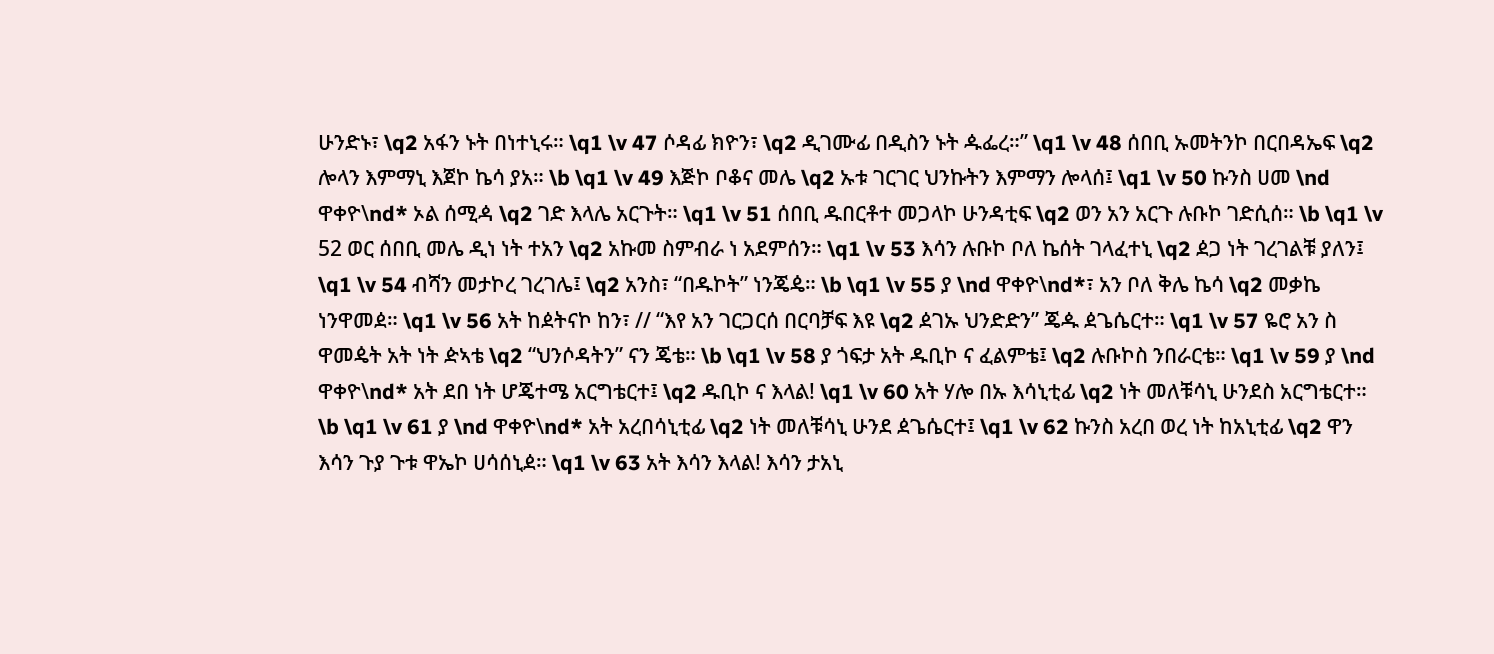ሁንድኑ፣ \q2 አፋን ኑት በነተኒሩ። \q1 \v 47 ሶዳፊ ክዮን፣ \q2 ዲገሙፊ በዲስን ኑት ዹፌረ።” \q1 \v 48 ሰበቢ ኡመትንኮ በርበዳኤፍ \q2 ሎላን እምማኒ እጀኮ ኬሳ ያአ። \b \q1 \v 49 እጅኮ ቦቆና መሌ \q2 ኡቱ ገርገር ህንኩትን እምማን ሎላሰ፤ \q1 \v 50 ኩንስ ሀመ \nd ዋቀዮ\nd* ኦል ሰሚዻ \q2 ገድ እላሌ አርጉት። \q1 \v 51 ሰበቢ ዱበርቶተ መጋላኮ ሁንዳቲፍ \q2 ወን አን አርጉ ሉቡኮ ገድሲሰ። \b \q1 \v 52 ወር ሰበቢ መሌ ዲነ ነት ተአን \q2 አኩመ ስምብራ ነ አደምሰን። \q1 \v 53 እሳን ሉቡኮ ቦለ ኬሰት ገላፈተኒ \q2 ዸጋ ነት ገረገልቹ ያለን፤ \q1 \v 54 ብሻን መታኮረ ገረገሌ፤ \q2 አንስ፣ “በዱኮት” ነንጄዼ። \b \q1 \v 55 ያ \nd ዋቀዮ\nd*፣ አን ቦለ ቅሌ ኬሳ \q2 መቃኬ ነንዋመዸ። \q1 \v 56 አት ከዸትናኮ ከን፣ // “እየ አን ገርጋርሰ በርባቻፍ እዩ \q2 ዸገኡ ህንድድን” ጄዹ ዸጌሴርተ። \q1 \v 57 ዬሮ አን ስ ዋመዼት አት ነት ዽኣቴ \q2 “ህንሶዳትን” ናን ጄቴ። \b \q1 \v 58 ያ ጎፍታ አት ዱቢኮ ና ፈልምቴ፤ \q2 ሉቡኮስ ንበራርቴ። \q1 \v 59 ያ \nd ዋቀዮ\nd* አት ደበ ነት ሆጄተሜ አርግቴርተ፤ \q2 ዱቢኮ ና እላል! \q1 \v 60 አት ሃሎ በኡ እሳኒቲፊ \q2 ነት መለቹሳኒ ሁንደስ አርግቴርተ። \b \q1 \v 61 ያ \nd ዋቀዮ\nd* አት አረበሳኒቲፊ \q2 ነት መለቹሳኒ ሁንደ ዸጌሴርተ፤ \q1 \v 62 ኩንስ አረበ ወረ ነት ከአኒቲፊ \q2 ዋን እሳን ጉያ ጉቱ ዋኤኮ ሀሳሰኒዸ። \q1 \v 63 አት እሳን እላል! እሳን ታአኒ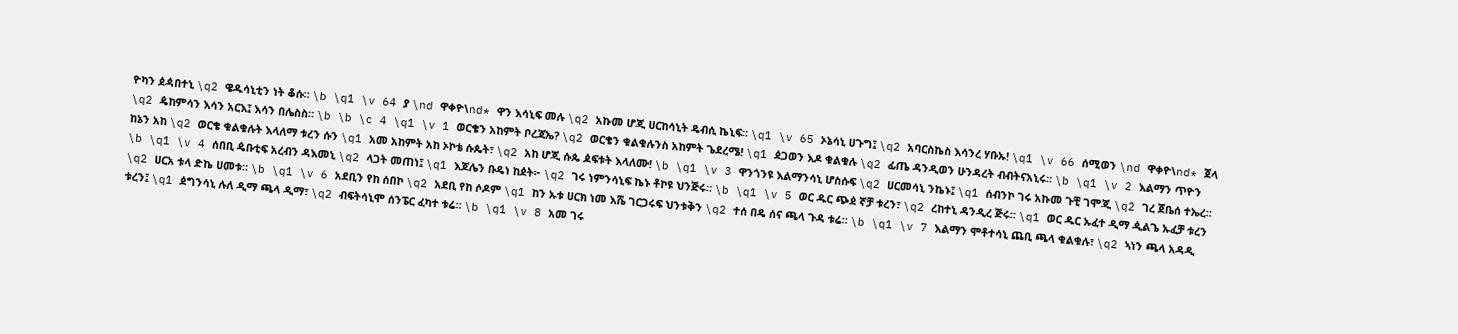ዮካን ዸዻበተኒ \q2 ዌዱሳኒቲን ነት ቆሱ። \b \q1 \v 64 ያ \nd ዋቀዮ\nd* ዋን እሳኒፍ መሉ \q2 አኩመ ሆጂ ሀርከሳኒት ዴብሲ ኬኒፍ። \q1 \v 65 ኦኔሳኒ ሀጉግ፤ \q2 አባርስኬስ እሳንረ ሃቡኡ! \q1 \v 66 ሰሚወን \nd ዋቀዮ\nd* ጀላ \q2 ዼከምሳን እሳን አርእ፤ እሳን በሌስስ። \b \b \c 4 \q1 \v 1 ወርቄን አከምት ቦረጃኤ? \q2 ወርቄን ቁልቁሉንስ አከምት ጌደረሜ! \q1 ዸጋወን እዶ ቁልቁሉ \q2 ፊጤ ዳንዲወን ሁንዳረት ብብትናአኒሩ። \b \q1 \v 2 እልማን ጥዮን ከኔን አከ \q2 ወርቄ ቁልቁሉት እላለማ ቱረን ሱን \q1 አመ አከምት አከ ኦኮቴ ሱጴት፣ \q2 አከ ሆጂ ሱጴ ዾፍቱት እላለሙ! \b \q1 \v 3 ዋንጎንዩ እልማንሳኒ ሆስሱፍ \q2 ሀርመሳኒ ንኬኑ፤ \q1 ሰብንኮ ገሩ አኩመ ጉቺ ገሞጂ \q2 ገረ ጀቤሰ ተኤረ። \b \q1 \v 4 ሰበቢ ዼቡቲፍ አረብን ዳእመኒ \q2 ላጋት መጠነ፤ \q1 እጆሌን ቡዴነ ከዸት፦ \q2 ገሩ ነምንሳኒፍ ኬኑ ቶኮዩ ህንጅሩ። \b \q1 \v 5 ወር ዱር ጭዸ ኛቻ ቱረን፣ \q2 ረከተኒ ዳንዲረ ጅሩ። \q1 ወር ዱር ኡፈተ ዲማ ዺልጌ ኡፈቻ ቱረን \q2 ሀርአ ቱላ ድኬ ሀመቱ። \b \q1 \v 6 አደቢን የከ ሰበኮ \q2 አደቢ የከ ሶዶም \q1 ከን ኡቱ ሀርክ ነመ እሼ ገርጋሩፍ ህንቱቅን \q2 ተሰ በዴ ሰና ጫላ ጉዳ ቱሬ። \b \q1 \v 7 እልማን ሞቶተሳኒ ጨቢ ጫላ ቁልቁሉ፣ \q2 ኣነን ጫላ አዳዲ ቱረን፤ \q1 ዸግንሳኒ ሉለ ዲማ ጫላ ዲማ፣ \q2 ብፍትሳኒሞ ሰንፔር ፈካተ ቱሬ። \b \q1 \v 8 አመ ገሩ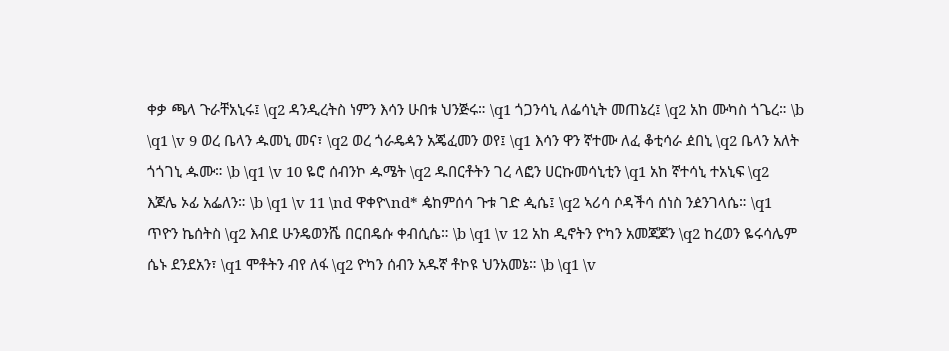ቀቃ ጫላ ጉራቸአኒሩ፤ \q2 ዳንዲረትስ ነምን እሳን ሁበቱ ህንጅሩ። \q1 ጎጋንሳኒ ለፌሳኒት መጠኔረ፤ \q2 አከ ሙካስ ጎጌረ። \b \q1 \v 9 ወረ ቤላን ዹመኒ መና፣ \q2 ወረ ጎራዴዻን አጄፈመን ወየ፤ \q1 እሳን ዋን ኛተሙ ለፈ ቆቲሳራ ዸበኒ \q2 ቤላን አለት ጎጎገኒ ዹሙ። \b \q1 \v 10 ዬሮ ሰብንኮ ዹሜት \q2 ዱበርቶትን ገረ ላፎን ሀርኩመሳኒቲን \q1 አከ ኛተሳኒ ተአኒፍ \q2 እጆሌ ኦፊ አፌለን። \b \q1 \v 11 \nd ዋቀዮ\nd* ዼከምሰሳ ጉቱ ገድ ዺሴ፤ \q2 ኣሪሳ ሶዳችሳ ሰነስ ንዸንገላሴ። \q1 ጥዮን ኬሰትስ \q2 እብደ ሁንዴወንሼ በርበዴሱ ቀብሲሴ። \b \q1 \v 12 አከ ዲኖትን ዮካን አመጃጆን \q2 ከረወን ዬሩሳሌም ሴኑ ደንደአን፣ \q1 ሞቶትን ብየ ለፋ \q2 ዮካን ሰብን አዱኛ ቶኮዩ ህንአመኔ። \b \q1 \v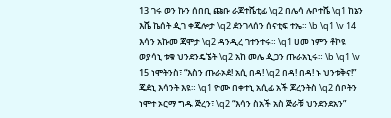13 ገሩ ወን ኩን ሰበቢ ጩቡ ራጆተሼቲፊ \q2 በሌሳ ሉቦተሼ \q1 ከኔን እሼ ኬሰት ዺገ ቀጄሎታ \q2 ዸንገላሰን ሰናቲፍ ተኤ። \b \q1 \v 14 እሳን አኩመ ጃሞታ \q2 ዳንዲረ ገተንተሩ። \q1 ሀመ ነምን ቶኮዩ ወያሳኒ ቱቁ ህንደንዴኜት \q2 አከ መሌ ዺጋን ጡራአኒሩ። \b \q1 \v 15 ነሞትንስ፣ “እስን ጡራኦዸ! አሲ በዳ! \q2 በዳ! በዳ! ኑ ህንቱቅና!” ጄዸኒ እሳንት እዩ። \q1 ዮሙ በቀተኒ አሲፊ አች ጆረንትስ \q2 ሰቦትን ነሞተ ኦርማ ግዱ ጅረን፣ \q2 “እሳን ስአች አስ ጅራቹ ህንደንደአን”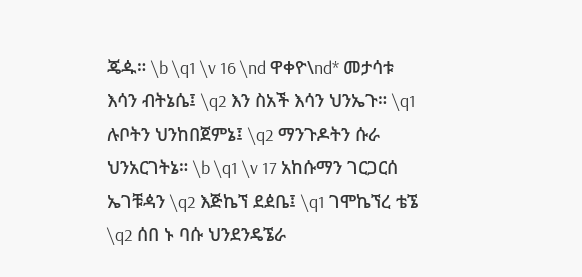ጄዹ። \b \q1 \v 16 \nd ዋቀዮ\nd* መታሳቱ እሳን ብትኔሴ፤ \q2 እን ስአች እሳን ህንኤጉ። \q1 ሉቦትን ህንከበጀምኔ፤ \q2 ማንጉዶትን ሱራ ህንአርገትኔ። \b \q1 \v 17 አከሱማን ገርጋርሰ ኤገቹዻን \q2 እጅኬኘ ደዸቤ፤ \q1 ገሞኬኘረ ቴኜ \q2 ሰበ ኑ ባሱ ህንደንዴኜራ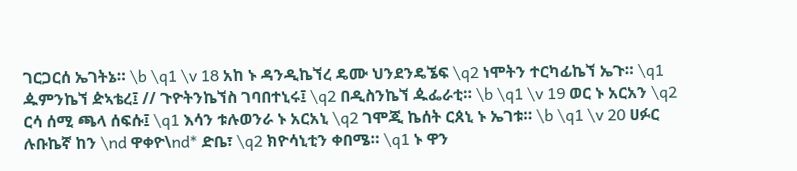ገርጋርሰ ኤገትኔ። \b \q1 \v 18 አከ ኑ ዳንዲኬኘረ ዴሙ ህንደንዴኜፍ \q2 ነሞትን ተርካፊኬኘ ኤጉ። \q1 ዹምንኬኘ ዽኣቴረ፤ // ጉዮትንኬኘስ ገባበተኒሩ፤ \q2 በዲስንኬኘ ዹፌራቲ። \b \q1 \v 19 ወር ኑ አርአን \q2 ርሳ ሰሚ ጫላ ሰፍሱ፤ \q1 እሳን ቱሉወንራ ኑ አርአኒ \q2 ገሞጂ ኬሰት ርጰኒ ኑ ኤገቱ። \b \q1 \v 20 ሀፉር ሉቡኬኛ ከን \nd ዋቀዮ\nd* ድቤ፣ \q2 ክዮሳኒቲን ቀበሜ። \q1 ኑ ዋን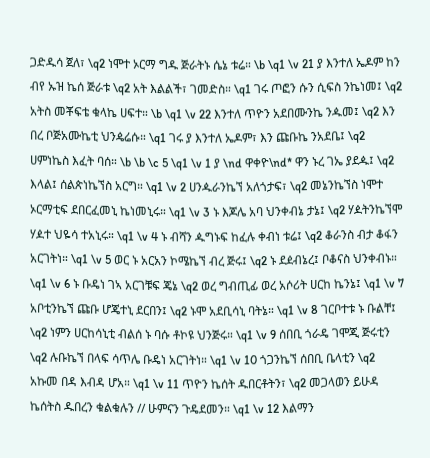ጋድዱሳ ጀለ፣ \q2 ነሞተ ኦርማ ግዱ ጅራትኑ ሴኔ ቱሬ። \b \q1 \v 21 ያ እንተለ ኤዶም ከን ብየ ኡዝ ኬሰ ጅራቱ \q2 አት እልልች፣ ገመድስ። \q1 ገሩ ጦፎን ሱን ሲፍስ ንኬነመ፤ \q2 አትስ መቾፍቴ ቁላኬ ሀፍተ። \b \q1 \v 22 እንተለ ጥዮን አደበሙንኬ ንዹመ፤ \q2 እን በረ ቦጅአሙኬቲ ህንዼሬሱ። \q1 ገሩ ያ እንተለ ኤዶም፣ እን ጩቡኬ ንአደቤ፤ \q2 ሀምነኬስ እፈት ባሰ። \b \b \c 5 \q1 \v 1 ያ \nd ዋቀዮ\nd* ዋን ኑረ ገኤ ያደዹ፤ \q2 እላል፤ ሰልጵነኬኘስ አርግ። \q1 \v 2 ሀንዹራንኬኘ አለጎታፍ፣ \q2 መኔንኬኘስ ነሞተ ኦርማቲፍ ደበርፈመኒ ኬነመኒሩ። \q1 \v 3 ኑ እጆሌ አባ ህንቀብኔ ታኔ፤ \q2 ሃዾትንኬኘሞ ሃዾተ ህዬሳ ተአኒሩ። \q1 \v 4 ኑ ብሻን ዹግኑፍ ከፈሉ ቀብነ ቱሬ፤ \q2 ቆራንስ ብታ ቆፋን አርገትነ። \q1 \v 5 ወር ኑ አርአን ኮሜኬኘ ብረ ጅሩ፤ \q2 ኑ ደዸብኔረ፤ ቦቆናስ ህንቀብኑ። \q1 \v 6 ኑ ቡዴነ ገኣ አርገቹፍ ጄኔ \q2 ወረ ግብጢፊ ወረ አሶሪት ሀርከ ኬንኔ፤ \q1 \v 7 አቦቲንኬኘ ጩቡ ሆጄተኒ ደርበን፤ \q2 ኑሞ አደቢሳኒ ባትኔ። \q1 \v 8 ገርቦተቱ ኑ ቡልቸ፤ \q2 ነምን ሀርከሳኒቲ ብልሰ ኑ ባሱ ቶኮዩ ህንጅሩ። \q1 \v 9 ሰበቢ ጎራዴ ገሞጂ ጅሩቲን \q2 ሉቡኬኘ በላፍ ሳጥሌ ቡዴነ አርገትነ። \q1 \v 10 ጎጋንኬኘ ሰበቢ ቤላቲን \q2 አኩመ በዳ እብዳ ሆአ። \q1 \v 11 ጥዮን ኬሰት ዱበርቶትን፣ \q2 መጋላወን ይሁዳ ኬሰትስ ዱበረን ቁልቁሉን // ሁምናን ጉዴደመን። \q1 \v 12 እልማን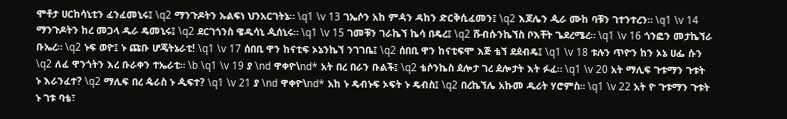ሞቶታ ሀርከሳኒቲን ፈንፈመኒሩ፤ \q2 ማንጉዶትን ኡልፍነ ህንአርገትኔ። \q1 \v 13 ገኤሶን አከ ምዻን ዳከን ድርቅሲፈመን፤ \q2 እጆሌን ዺራ ሙከ ባቹን ገተንተረን። \q1 \v 14 ማንጉዶትን ከረ መጋላ ዱራ ዴመኒሩ፤ \q2 ደርገጎንስ ዌዱሳኒ ዺሰኒሩ። \q1 \v 15 ገመቹን ገራኬኘ ኬሳ በዴረ፤ \q2 ሹብሱንኬኘስ ቦእቸት ጌደረሜረ። \q1 \v 16 ጎንፎን መታኬኘራ ቡኤረ። \q2 ኑፍ ወዮ፤ ኑ ጩቡ ሆጄትኔራቲ! \q1 \v 17 ሰበቢ ዋን ከናቲፍ ኦኔንኬኘ ንገገቤ፤ \q2 ሰበቢ ዋን ከናቲፍሞ እጅ ቴኘ ደዸብዴ፤ \q1 \v 18 ቱሉን ጥዮን ከን ኦኔ ሀፌ ሱን \q2 ለፈ ዋንጎትን እረ ቡራቀን ተኤራቲ። \b \q1 \v 19 ያ \nd ዋቀዮ\nd* አት በረ በራን ቡልች፤ \q2 ቴሶንኬስ ዸሎታ ገረ ዸሎታት እት ፉፈ። \q1 \v 20 አት ማሊፍ ጉቱማን ጉቱት ኑ እራንፈተ? \q2 ማሊፍ በረ ዼራስ ኑ ዺፍተ? \q1 \v 21 ያ \nd ዋቀዮ\nd* አከ ኑ ዴብኑፍ ኦፍት ኑ ዴብስ፤ \q2 በረኬኘሌ አኩመ ዱሪት ሃሮምስ። \q1 \v 22 አት ዮ ጉቱማን ጉቱት ኑ ገቱ ባቴ፣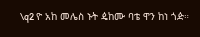\q2 ዮ አከ መሌስ ኑት ዼከሙ ባቴ ዋን ከነ ጎዽ።